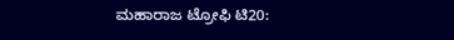ಮಹಾರಾಜ ಟ್ರೋಫಿ ಟಿ20: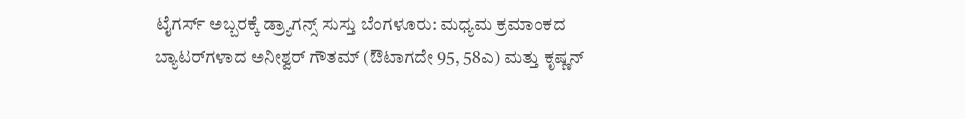ಟೈಗರ್ಸ್‌ ಅಬ್ಬರಕ್ಕೆ ಡ್ರ್ಯಾಗನ್ಸ್ ಸುಸ್ತು ಬೆಂಗಳೂರು: ಮಧ್ಯಮ ಕ್ರಮಾಂಕದ ಬ್ಯಾಟರ್‌ಗಳಾದ ಅನೀಶ್ವರ್‌ ಗೌತಮ್ (ಔಟಾಗದೇ 95, 58ಎ) ಮತ್ತು ಕೃಷ್ಣನ್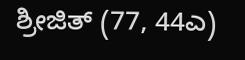ಶ್ರೀಜಿತ್‌ (77, 44ಎ)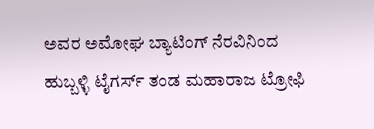ಅವರ ಅಮೋಘ ಬ್ಯಾಟಿಂಗ್ ನೆರವಿನಿಂದ ಹುಬ್ಬಳ್ಳಿ ಟೈಗರ್ಸ್ ತಂಡ ಮಹಾರಾಜ ಟ್ರೋಫಿ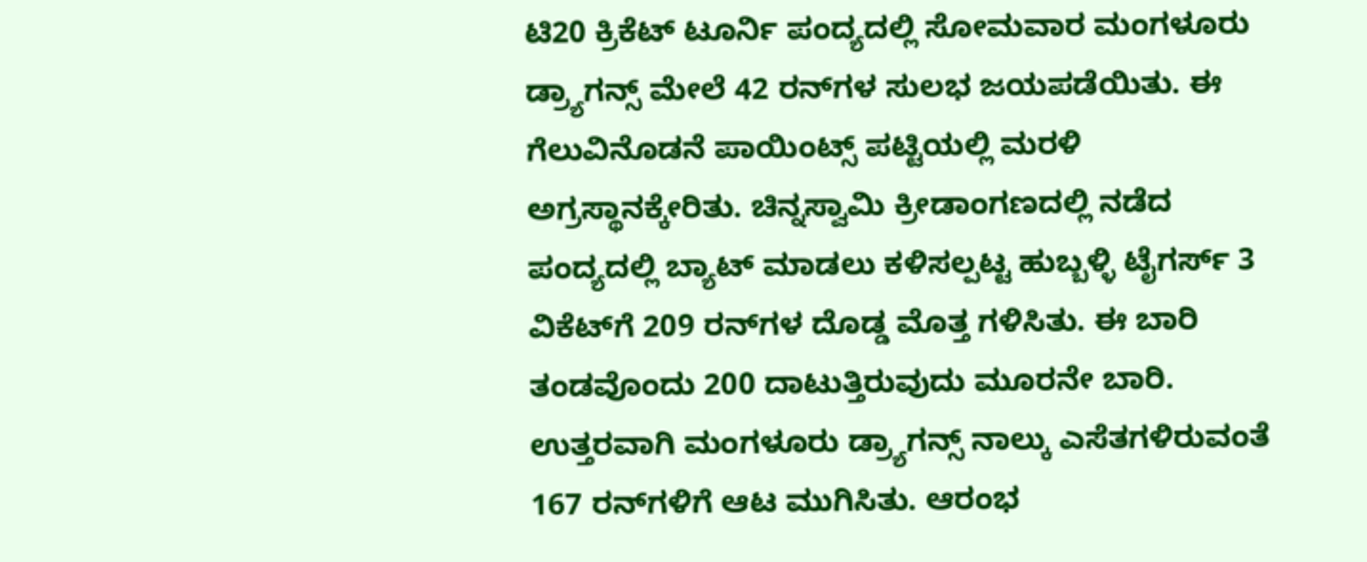ಟಿ20 ಕ್ರಿಕೆಟ್ ಟೂರ್ನಿ ಪಂದ್ಯದಲ್ಲಿ ಸೋಮವಾರ ಮಂಗಳೂರು ಡ್ರ್ಯಾಗನ್ಸ್‌ ಮೇಲೆ 42 ರನ್‌ಗಳ ಸುಲಭ ಜಯಪಡೆಯಿತು. ಈ ಗೆಲುವಿನೊಡನೆ ಪಾಯಿಂಟ್ಸ್ ಪಟ್ಟಿಯಲ್ಲಿ ಮರಳಿ ಅಗ್ರಸ್ಥಾನಕ್ಕೇರಿತು. ಚಿನ್ನಸ್ವಾಮಿ ಕ್ರೀಡಾಂಗಣದಲ್ಲಿ ನಡೆದ ಪಂದ್ಯದಲ್ಲಿ ಬ್ಯಾಟ್ ಮಾಡಲು ಕಳಿಸಲ್ಪಟ್ಟ ಹುಬ್ಬಳ್ಳಿ ಟೈಗರ್ಸ್‌ 3 ವಿಕೆಟ್‌ಗೆ 209 ರನ್‌ಗಳ ದೊಡ್ಡ ಮೊತ್ತ ಗಳಿಸಿತು. ಈ ಬಾರಿ ತಂಡವೊಂದು 200 ದಾಟುತ್ತಿರುವುದು ಮೂರನೇ ಬಾರಿ. ಉತ್ತರವಾಗಿ ಮಂಗಳೂರು ಡ್ರ್ಯಾಗನ್ಸ್‌ ನಾಲ್ಕು ಎಸೆತಗಳಿರುವಂತೆ 167 ರನ್‌ಗಳಿಗೆ ಆಟ ಮುಗಿಸಿತು. ಆರಂಭ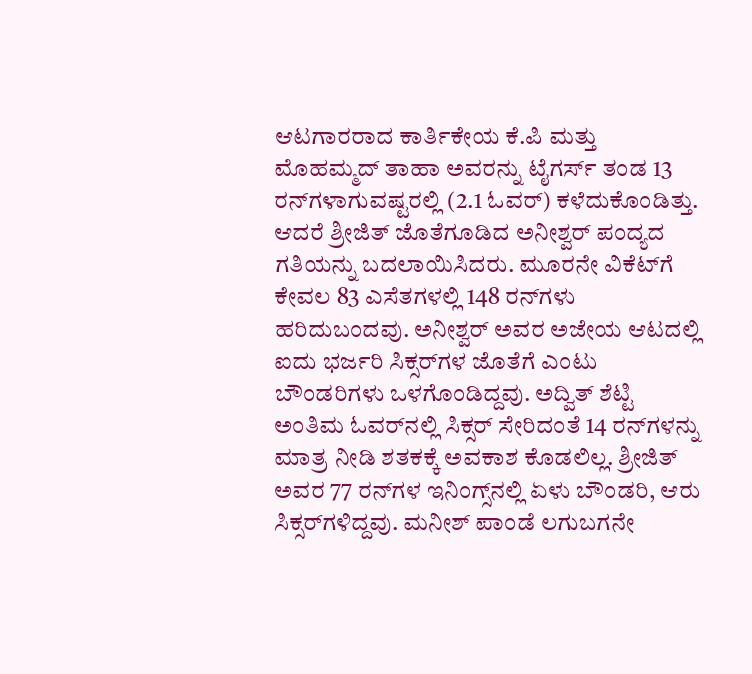ಆಟಗಾರರಾದ ಕಾರ್ತಿಕೇಯ ಕೆ.ಪಿ ಮತ್ತು ಮೊಹಮ್ಮದ್ ತಾಹಾ ಅವರನ್ನು ಟೈಗರ್ಸ್ ತಂಡ 13 ರನ್‌ಗಳಾಗುವಷ್ಟರಲ್ಲಿ (2.1 ಓವರ್‌) ಕಳೆದುಕೊಂಡಿತ್ತು. ಆದರೆ ಶ್ರೀಜಿತ್ ಜೊತೆಗೂಡಿದ ಅನೀಶ್ವರ್‌ ಪಂದ್ಯದ ಗತಿಯನ್ನು ಬದಲಾಯಿಸಿದರು. ಮೂರನೇ ವಿಕೆಟ್‌ಗೆ ಕೇವಲ 83 ಎಸೆತಗಳಲ್ಲಿ 148 ರನ್‌ಗಳು ಹರಿದುಬಂದವು. ಅನೀಶ್ವರ್ ಅವರ ಅಜೇಯ ಆಟದಲ್ಲಿ ಐದು ಭರ್ಜರಿ ಸಿಕ್ಸರ್‌ಗಳ ಜೊತೆಗೆ ಎಂಟು ಬೌಂಡರಿಗಳು ಒಳಗೊಂಡಿದ್ದವು. ಅದ್ವಿತ್ ಶೆಟ್ಟಿ ಅಂತಿಮ ಓವರ್‌ನಲ್ಲಿ ಸಿಕ್ಸರ್‌ ಸೇರಿದಂತೆ 14 ರನ್‌ಗಳನ್ನು ಮಾತ್ರ ನೀಡಿ ಶತಕಕ್ಕೆ ಅವಕಾಶ ಕೊಡಲಿಲ್ಲ. ಶ್ರೀಜಿತ್‌ ಅವರ 77 ರನ್‌ಗಳ ಇನಿಂಗ್ಸ್‌ನಲ್ಲಿ ಏಳು ಬೌಂಡರಿ, ಆರು ಸಿಕ್ಸರ್‌ಗಳಿದ್ದವು. ಮನೀಶ್ ಪಾಂಡೆ ಲಗುಬಗನೇ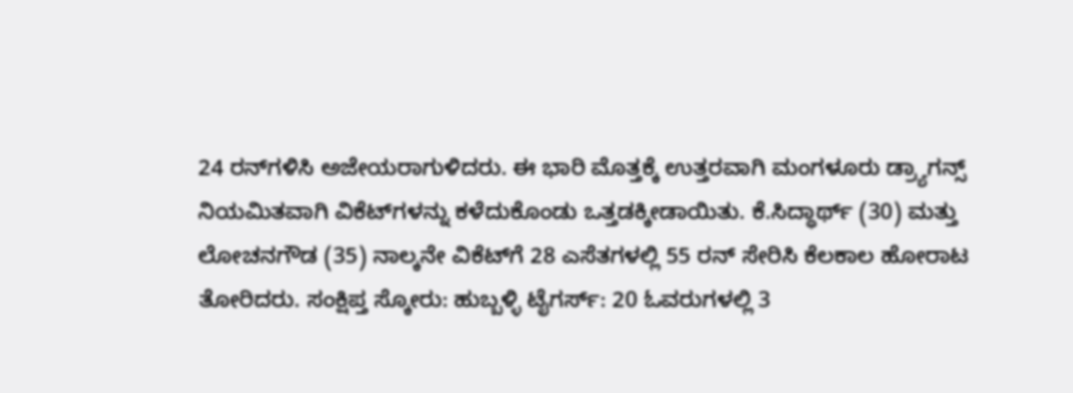24 ರನ್‌ಗಳಿಸಿ ಅಜೇಯರಾಗುಳಿದರು. ಈ ಭಾರಿ ಮೊತ್ತಕ್ಕೆ ಉತ್ತರವಾಗಿ ಮಂಗಳೂರು ಡ್ರ್ಯಾಗನ್ಸ್‌ ನಿಯಮಿತವಾಗಿ ವಿಕೆಟ್‌ಗಳನ್ನು ಕಳೆದುಕೊಂಡು ಒತ್ತಡಕ್ಕೀಡಾಯಿತು. ಕೆ.ಸಿದ್ಧಾರ್ಥ್ (30) ಮತ್ತು ಲೋಚನಗೌಡ (35) ನಾಲ್ಕನೇ ವಿಕೆಟ್‌ಗೆ 28 ಎಸೆತಗಳಲ್ಲಿ 55 ರನ್‌ ಸೇರಿಸಿ ಕೆಲಕಾಲ ಹೋರಾಟ ತೋರಿದರು. ಸಂಕ್ಷಿಪ್ತ ಸ್ಕೋರು: ಹುಬ್ಬಳ್ಳಿ ಟೈಗರ್ಸ್‌: 20 ಓವರುಗಳಲ್ಲಿ 3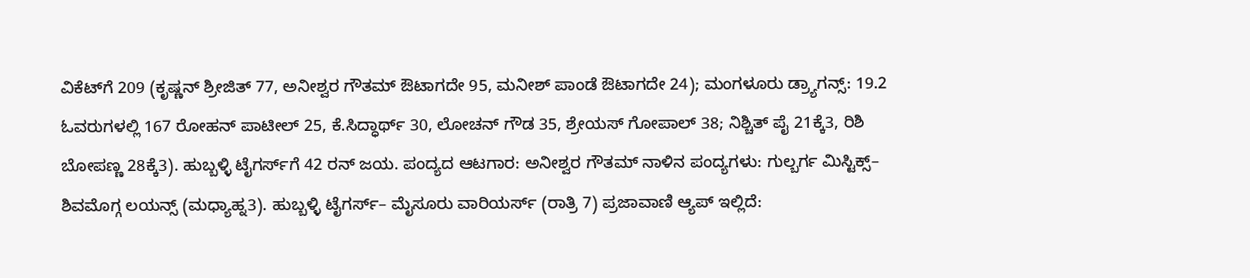ವಿಕೆಟ್‌ಗೆ 209 (ಕೃಷ್ಣನ್ ಶ್ರೀಜಿತ್‌ 77, ಅನೀಶ್ವರ ಗೌತಮ್ ಔಟಾಗದೇ 95, ಮನೀಶ್ ಪಾಂಡೆ ಔಟಾಗದೇ 24); ಮಂಗಳೂರು ಡ್ರ್ಯಾಗನ್ಸ್‌: 19.2 ಓವರುಗಳಲ್ಲಿ 167 ರೋಹನ್ ಪಾಟೀಲ್ 25, ಕೆ.ಸಿದ್ಧಾರ್ಥ್ 30, ಲೋಚನ್ ಗೌಡ 35, ಶ್ರೇಯಸ್‌ ಗೋಪಾಲ್ 38; ನಿಶ್ಚಿತ್ ಪೈ 21ಕ್ಕೆ3, ರಿಶಿ ಬೋಪಣ್ಣ 28ಕ್ಕೆ3). ಹುಬ್ಬಳ್ಳಿ ಟೈಗರ್ಸ್‌ಗೆ 42 ರನ್ ಜಯ. ಪಂದ್ಯದ ಆಟಗಾರ: ಅನೀಶ್ವರ ಗೌತಮ್ ನಾಳಿನ ಪಂದ್ಯಗಳು: ಗುಲ್ಬರ್ಗ ಮಿಸ್ಟಿಕ್ಸ್‌– ಶಿವಮೊಗ್ಗ ಲಯನ್ಸ್‌ (ಮಧ್ಯಾಹ್ನ3). ಹುಬ್ಬಳ್ಳಿ ಟೈಗರ್ಸ್‌– ಮೈಸೂರು ವಾರಿಯರ್ಸ್‌ (ರಾತ್ರಿ 7) ಪ್ರಜಾವಾಣಿ ಆ್ಯಪ್ ಇಲ್ಲಿದೆ: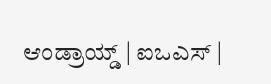ಆಂಡ್ರಾಯ್ಡ್ | ಐಒಎಸ್ |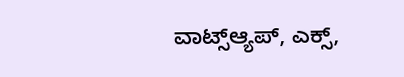ವಾಟ್ಸ್ಆ್ಯಪ್, ಎಕ್ಸ್,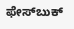ಫೇಸ್‌ಬುಕ್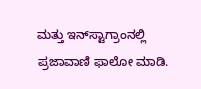ಮತ್ತು ಇನ್‌ಸ್ಟಾಗ್ರಾಂನಲ್ಲಿ ಪ್ರಜಾವಾಣಿ ಫಾಲೋ ಮಾಡಿ.